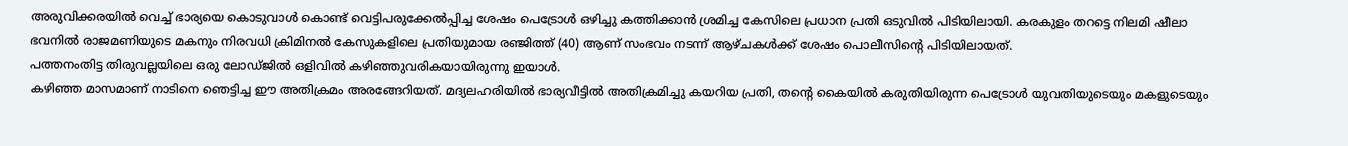അരുവിക്കരയിൽ വെച്ച് ഭാര്യയെ കൊടുവാൾ കൊണ്ട് വെട്ടിപരുക്കേൽപ്പിച്ച ശേഷം പെട്രോൾ ഒഴിച്ചു കത്തിക്കാൻ ശ്രമിച്ച കേസിലെ പ്രധാന പ്രതി ഒടുവിൽ പിടിയിലായി. കരകുളം തറട്ടെ നിലമി ഷീലാ ഭവനിൽ രാജമണിയുടെ മകനും നിരവധി ക്രിമിനൽ കേസുകളിലെ പ്രതിയുമായ രഞ്ജിത്ത് (40) ആണ് സംഭവം നടന്ന് ആഴ്ചകൾക്ക് ശേഷം പൊലീസിന്റെ പിടിയിലായത്.
പത്തനംതിട്ട തിരുവല്ലയിലെ ഒരു ലോഡ്ജിൽ ഒളിവിൽ കഴിഞ്ഞുവരികയായിരുന്നു ഇയാൾ.
കഴിഞ്ഞ മാസമാണ് നാടിനെ ഞെട്ടിച്ച ഈ അതിക്രമം അരങ്ങേറിയത്. മദ്യലഹരിയിൽ ഭാര്യവീട്ടിൽ അതിക്രമിച്ചു കയറിയ പ്രതി, തന്റെ കൈയിൽ കരുതിയിരുന്ന പെട്രോൾ യുവതിയുടെയും മകളുടെയും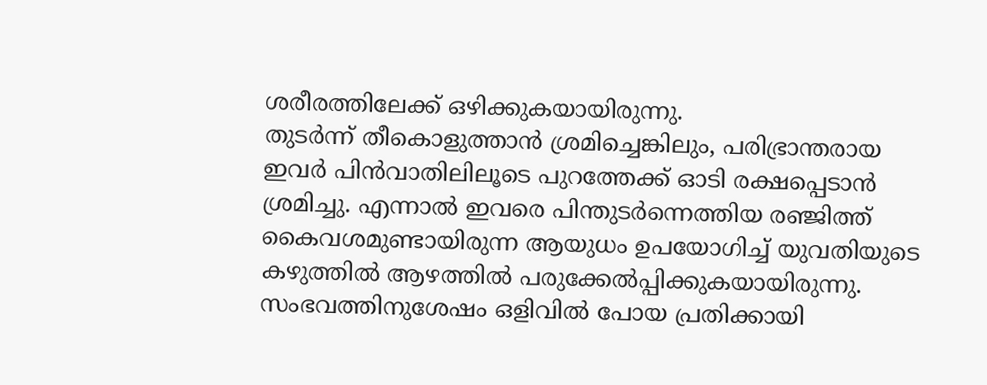ശരീരത്തിലേക്ക് ഒഴിക്കുകയായിരുന്നു.
തുടർന്ന് തീകൊളുത്താൻ ശ്രമിച്ചെങ്കിലും, പരിഭ്രാന്തരായ ഇവർ പിൻവാതിലിലൂടെ പുറത്തേക്ക് ഓടി രക്ഷപ്പെടാൻ ശ്രമിച്ചു. എന്നാൽ ഇവരെ പിന്തുടർന്നെത്തിയ രഞ്ജിത്ത് കൈവശമുണ്ടായിരുന്ന ആയുധം ഉപയോഗിച്ച് യുവതിയുടെ കഴുത്തിൽ ആഴത്തിൽ പരുക്കേൽപ്പിക്കുകയായിരുന്നു.
സംഭവത്തിനുശേഷം ഒളിവിൽ പോയ പ്രതിക്കായി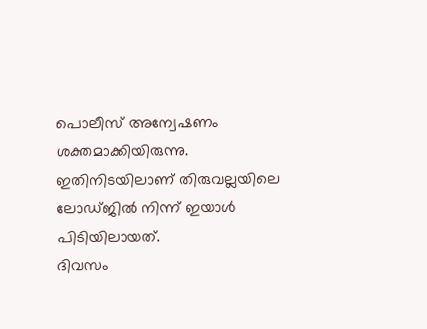പൊലീസ് അന്വേഷണം ശക്തമാക്കിയിരുന്നു. ഇതിനിടയിലാണ് തിരുവല്ലയിലെ ലോഡ്ജിൽ നിന്ന് ഇയാൾ പിടിയിലായത്.
ദിവസം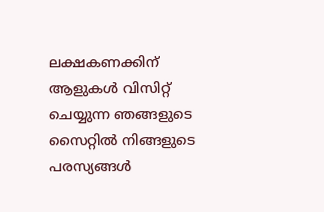ലക്ഷകണക്കിന് ആളുകൾ വിസിറ്റ് ചെയ്യുന്ന ഞങ്ങളുടെ സൈറ്റിൽ നിങ്ങളുടെ പരസ്യങ്ങൾ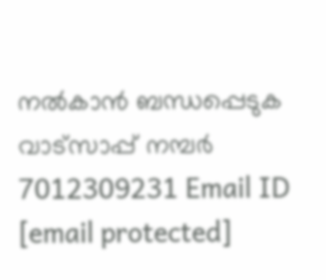നൽകാൻ ബന്ധപ്പെടുക വാട്സാപ്പ് നമ്പർ 7012309231 Email ID [email protected]